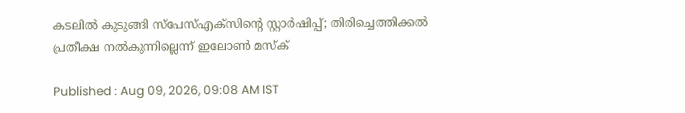കടലിൽ കുടുങ്ങി സ്പേസ്എക്സിന്റെ സ്റ്റാർഷിപ്പ്; തിരിച്ചെത്തിക്കൽ പ്രതീക്ഷ നൽകുന്നില്ലെന്ന് ഇലോൺ മസ്‍ക്

Published : Aug 09, 2026, 09:08 AM IST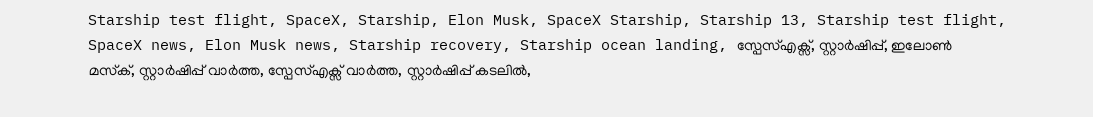Starship test flight, SpaceX, Starship, Elon Musk, SpaceX Starship, Starship 13, Starship test flight, SpaceX news, Elon Musk news, Starship recovery, Starship ocean landing, സ്പേസ്എക്സ്, സ്റ്റാർഷിപ്പ്, ഇലോൺ മസ്‌ക്, സ്റ്റാർഷിപ്പ് വാർത്ത, സ്പേസ്എക്സ് വാർത്ത, സ്റ്റാർഷിപ്പ് കടലിൽ,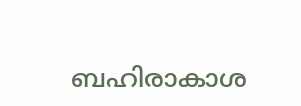ബഹിരാകാശ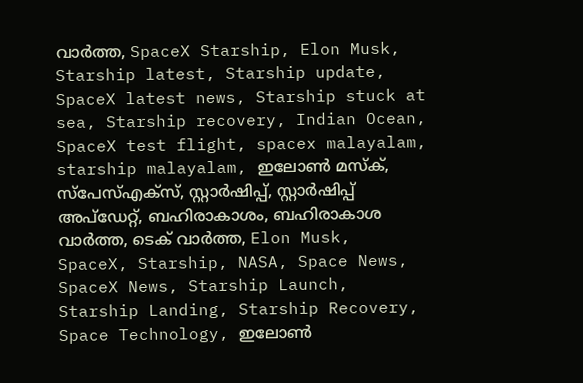വാർത്ത, SpaceX Starship, Elon Musk, Starship latest, Starship update, SpaceX latest news, Starship stuck at sea, Starship recovery, Indian Ocean, SpaceX test flight, spacex malayalam, starship malayalam, ഇലോൺ മസ്‌ക്, സ്പേസ്എക്സ്, സ്റ്റാർഷിപ്പ്, സ്റ്റാർഷിപ്പ് അപ്ഡേറ്റ്, ബഹിരാകാശം, ബഹിരാകാശ വാർത്ത, ടെക് വാർത്ത, Elon Musk, SpaceX, Starship, NASA, Space News, SpaceX News, Starship Launch, Starship Landing, Starship Recovery, Space Technology, ഇലോൺ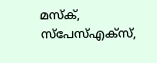മസ്‌ക്, സ്പേസ്എക്സ്,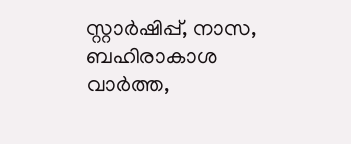സ്റ്റാർഷിപ്പ്, നാസ, ബഹിരാകാശ വാർത്ത,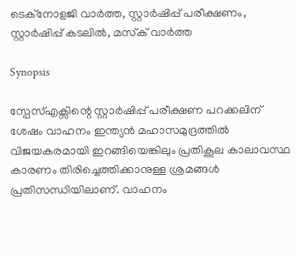ടെക്നോളജി വാർത്ത, സ്റ്റാർഷിപ്പ് പരീക്ഷണം, സ്റ്റാർഷിപ്പ് കടലിൽ, മസ്‌ക് വാർത്ത

Synopsis

സ്പേസ്എക്സിന്റെ സ്റ്റാർഷിപ്പ് പരീക്ഷണ പറക്കലിന് ശേഷം വാഹനം ഇന്ത്യൻ മഹാസമുദ്രത്തിൽ വിജയകരമായി ഇറങ്ങിയെങ്കിലും പ്രതികൂല കാലാവസ്ഥ കാരണം തിരിച്ചെത്തിക്കാനുള്ള ശ്രമങ്ങൾ പ്രതിസന്ധിയിലാണ്. വാഹനം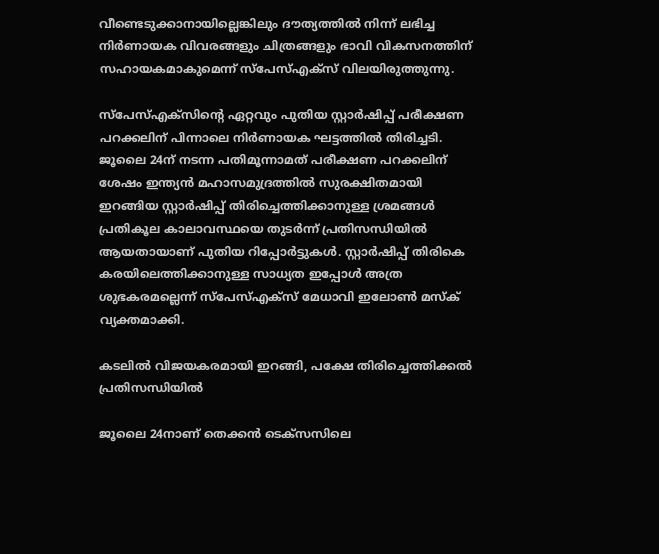വീണ്ടെടുക്കാനായില്ലെങ്കിലും ദൗത്യത്തിൽ നിന്ന് ലഭിച്ച നിർണായക വിവരങ്ങളും ചിത്രങ്ങളും ഭാവി വികസനത്തിന് സഹായകമാകുമെന്ന് സ്പേസ്എക്സ് വിലയിരുത്തുന്നു.

സ്പേസ്എക്സിന്റെ ഏറ്റവും പുതിയ സ്റ്റാർഷിപ്പ് പരീക്ഷണ പറക്കലിന് പിന്നാലെ നിർണായക ഘട്ടത്തിൽ തിരിച്ചടി. ജൂലൈ 24ന് നടന്ന പതിമൂന്നാമത് പരീക്ഷണ പറക്കലിന് ശേഷം ഇന്ത്യൻ മഹാസമുദ്രത്തിൽ സുരക്ഷിതമായി ഇറങ്ങിയ സ്റ്റാർഷിപ്പ് തിരിച്ചെത്തിക്കാനുള്ള ശ്രമങ്ങൾ പ്രതികൂല കാലാവസ്ഥയെ തുടർന്ന് പ്രതിസന്ധിയിൽ ആയതായാണ് പുതിയ റിപ്പോർട്ടുകൾ. സ്റ്റാർഷിപ്പ് തിരികെ കരയിലെത്തിക്കാനുള്ള സാധ്യത ഇപ്പോൾ അത്ര ശുഭകരമല്ലെന്ന് സ്പേസ്എക്സ് മേധാവി ഇലോൺ മസ്‍ക് വ്യക്തമാക്കി.

കടലിൽ വിജയകരമായി ഇറങ്ങി, പക്ഷേ തിരിച്ചെത്തിക്കൽ പ്രതിസന്ധിയിൽ

ജൂലൈ 24നാണ് തെക്കൻ ടെക്സസിലെ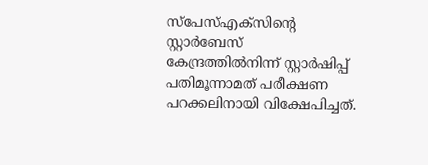സ്പേസ്എക്സിന്റെ സ്റ്റാർബേസ് കേന്ദ്രത്തിൽനിന്ന് സ്റ്റാർഷിപ്പ് പതിമൂന്നാമത് പരീക്ഷണ പറക്കലിനായി വിക്ഷേപിച്ചത്.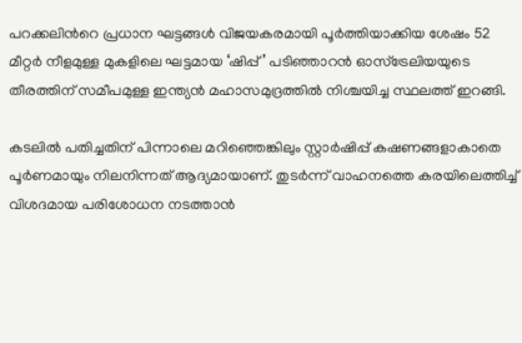പറക്കലിന്‍റെ പ്രധാന ഘട്ടങ്ങൾ വിജയകരമായി പൂർത്തിയാക്കിയ ശേഷം 52 മീറ്റർ നീളമുള്ള മുകളിലെ ഘട്ടമായ ‘ഷിപ്പ്’ പടിഞ്ഞാറൻ ഓസ്ട്രേലിയയുടെ തീരത്തിന് സമീപമുള്ള ഇന്ത്യൻ മഹാസമുദ്രത്തിൽ നിശ്ചയിച്ച സ്ഥലത്ത് ഇറങ്ങി.

കടലിൽ പതിച്ചതിന് പിന്നാലെ മറിഞ്ഞെങ്കിലും സ്റ്റാർഷിപ്പ് കഷണങ്ങളാകാതെ പൂർണമായും നിലനിന്നത് ആദ്യമായാണ്. തുടർന്ന് വാഹനത്തെ കരയിലെത്തിച്ച് വിശദമായ പരിശോധന നടത്താൻ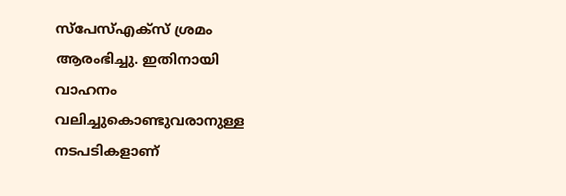സ്പേസ്എക്സ് ശ്രമം ആരംഭിച്ചു. ഇതിനായി വാഹനം വലിച്ചുകൊണ്ടുവരാനുള്ള നടപടികളാണ്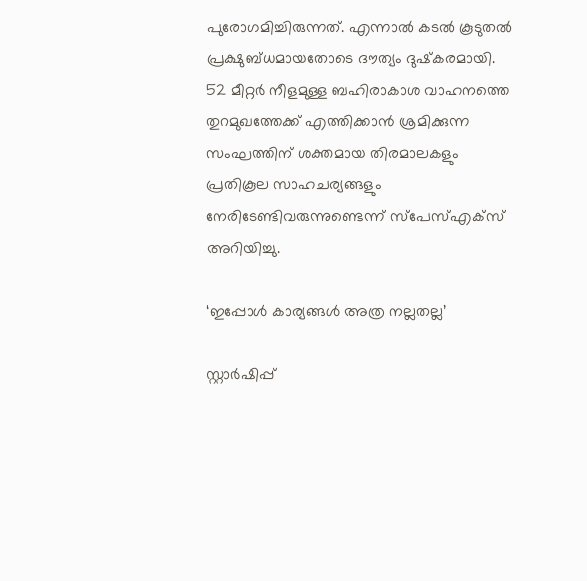പുരോഗമിച്ചിരുന്നത്. എന്നാൽ കടൽ കൂടുതൽ പ്രക്ഷുബ്‍ധമായതോടെ ദൗത്യം ദുഷ്‍കരമായി. 52 മീറ്റർ നീളമുള്ള ബഹിരാകാശ വാഹനത്തെ തുറമുഖത്തേക്ക് എത്തിക്കാൻ ശ്രമിക്കുന്ന സംഘത്തിന് ശക്തമായ തിരമാലകളും പ്രതികൂല സാഹചര്യങ്ങളും നേരിടേണ്ടിവരുന്നുണ്ടെന്ന് സ്പേസ്എക്സ് അറിയിച്ചു.

‘ഇപ്പോൾ കാര്യങ്ങൾ അത്ര നല്ലതല്ല’

സ്റ്റാർഷിപ്പ്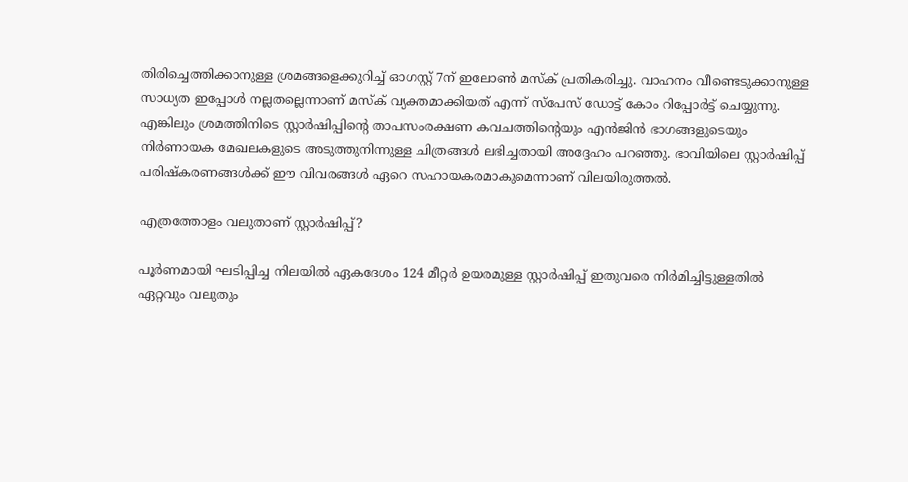തിരിച്ചെത്തിക്കാനുള്ള ശ്രമങ്ങളെക്കുറിച്ച് ഓഗസ്റ്റ് 7ന് ഇലോൺ മസ്‍ക് പ്രതികരിച്ചു. വാഹനം വീണ്ടെടുക്കാനുള്ള സാധ്യത ഇപ്പോൾ നല്ലതല്ലെന്നാണ് മസ്‍ക് വ്യക്തമാക്കിയത് എന്ന് സ്‍പേസ് ഡോട്ട് കോം റിപ്പോർട്ട് ചെയ്യുന്നു. എങ്കിലും ശ്രമത്തിനിടെ സ്റ്റാർഷിപ്പിന്റെ താപസംരക്ഷണ കവചത്തിന്റെയും എൻജിൻ ഭാഗങ്ങളുടെയും നിർണായക മേഖലകളുടെ അടുത്തുനിന്നുള്ള ചിത്രങ്ങൾ ലഭിച്ചതായി അദ്ദേഹം പറഞ്ഞു. ഭാവിയിലെ സ്റ്റാർഷിപ്പ് പരിഷ്‍കരണങ്ങൾക്ക് ഈ വിവരങ്ങൾ ഏറെ സഹായകരമാകുമെന്നാണ് വിലയിരുത്തൽ.

എത്രത്തോളം വലുതാണ് സ്റ്റാർഷിപ്പ്?

പൂർണമായി ഘടിപ്പിച്ച നിലയിൽ ഏകദേശം 124 മീറ്റർ ഉയരമുള്ള സ്റ്റാർഷിപ്പ് ഇതുവരെ നിർമിച്ചിട്ടുള്ളതിൽ ഏറ്റവും വലുതും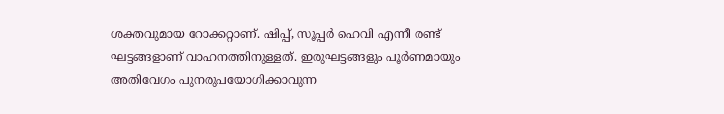ശക്തവുമായ റോക്കറ്റാണ്. ഷിപ്പ്, സൂപ്പർ ഹെവി എന്നീ രണ്ട് ഘട്ടങ്ങളാണ് വാഹനത്തിനുള്ളത്. ഇരുഘട്ടങ്ങളും പൂർണമായും അതിവേഗം പുനരുപയോഗിക്കാവുന്ന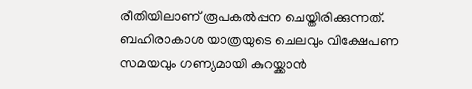രീതിയിലാണ് രൂപകൽപ്പന ചെയ്തിരിക്കുന്നത്. ബഹിരാകാശ യാത്രയുടെ ചെലവും വിക്ഷേപണ സമയവും ഗണ്യമായി കുറയ്ക്കാൻ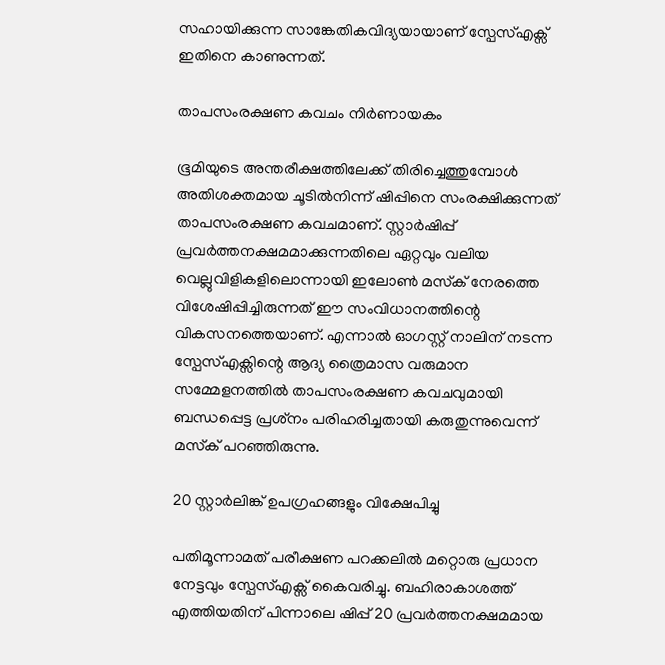സഹായിക്കുന്ന സാങ്കേതികവിദ്യയായാണ് സ്പേസ്എക്സ് ഇതിനെ കാണുന്നത്.

താപസംരക്ഷണ കവചം നിർണായകം

ഭൂമിയുടെ അന്തരീക്ഷത്തിലേക്ക് തിരിച്ചെത്തുമ്പോൾ അതിശക്തമായ ചൂടിൽനിന്ന് ഷിപ്പിനെ സംരക്ഷിക്കുന്നത് താപസംരക്ഷണ കവചമാണ്. സ്റ്റാർഷിപ്പ് പ്രവർത്തനക്ഷമമാക്കുന്നതിലെ ഏറ്റവും വലിയ വെല്ലുവിളികളിലൊന്നായി ഇലോൺ മസ്‍ക് നേരത്തെ വിശേഷിപ്പിച്ചിരുന്നത് ഈ സംവിധാനത്തിന്റെ വികസനത്തെയാണ്. എന്നാൽ ഓഗസ്റ്റ് നാലിന് നടന്ന സ്പേസ്എക്സിന്റെ ആദ്യ ത്രൈമാസ വരുമാന സമ്മേളനത്തിൽ താപസംരക്ഷണ കവചവുമായി ബന്ധപ്പെട്ട പ്രശ്‍നം പരിഹരിച്ചതായി കരുതുന്നുവെന്ന് മസ്‍ക് പറഞ്ഞിരുന്നു.

20 സ്റ്റാർലിങ്ക് ഉപഗ്രഹങ്ങളും വിക്ഷേപിച്ചു

പതിമൂന്നാമത് പരീക്ഷണ പറക്കലിൽ മറ്റൊരു പ്രധാന നേട്ടവും സ്പേസ്എക്സ് കൈവരിച്ചു. ബഹിരാകാശത്ത് എത്തിയതിന് പിന്നാലെ ഷിപ്പ് 20 പ്രവർത്തനക്ഷമമായ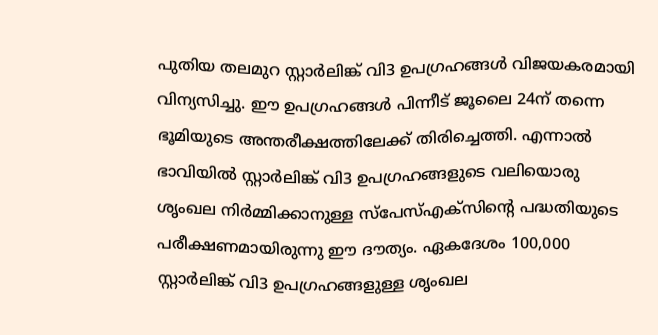പുതിയ തലമുറ സ്റ്റാർലിങ്ക് വി3 ഉപഗ്രഹങ്ങൾ വിജയകരമായി വിന്യസിച്ചു. ഈ ഉപഗ്രഹങ്ങൾ പിന്നീട് ജൂലൈ 24ന് തന്നെ ഭൂമിയുടെ അന്തരീക്ഷത്തിലേക്ക് തിരിച്ചെത്തി. എന്നാൽ ഭാവിയിൽ സ്റ്റാർലിങ്ക് വി3 ഉപഗ്രഹങ്ങളുടെ വലിയൊരു ശൃംഖല നിർമ്മിക്കാനുള്ള സ്പേസ്എക്സിന്റെ പദ്ധതിയുടെ പരീക്ഷണമായിരുന്നു ഈ ദൗത്യം. ഏകദേശം 100,000 സ്റ്റാർലിങ്ക് വി3 ഉപഗ്രഹങ്ങളുള്ള ശൃംഖല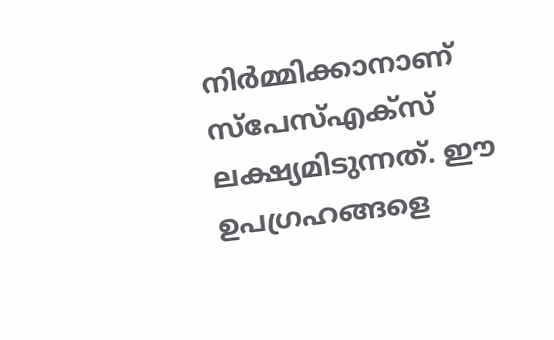നിർമ്മിക്കാനാണ് സ്പേസ്എക്സ് ലക്ഷ്യമിടുന്നത്. ഈ ഉപഗ്രഹങ്ങളെ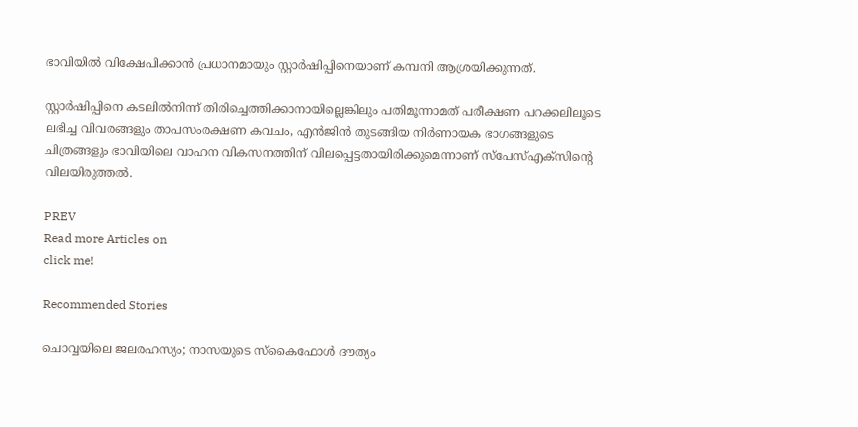ഭാവിയിൽ വിക്ഷേപിക്കാൻ പ്രധാനമായും സ്റ്റാർഷിപ്പിനെയാണ് കമ്പനി ആശ്രയിക്കുന്നത്.

സ്റ്റാർഷിപ്പിനെ കടലിൽനിന്ന് തിരിച്ചെത്തിക്കാനായില്ലെങ്കിലും പതിമൂന്നാമത് പരീക്ഷണ പറക്കലിലൂടെ ലഭിച്ച വിവരങ്ങളും താപസംരക്ഷണ കവചം, എൻജിൻ തുടങ്ങിയ നിർണായക ഭാഗങ്ങളുടെ ചിത്രങ്ങളും ഭാവിയിലെ വാഹന വികസനത്തിന് വിലപ്പെട്ടതായിരിക്കുമെന്നാണ് സ്പേസ്എക്സിന്റെ വിലയിരുത്തൽ.

PREV
Read more Articles on
click me!

Recommended Stories

ചൊവ്വയിലെ ജലരഹസ്യം; നാസയുടെ സ്കൈഫോൾ ദൗത്യം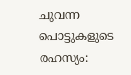ചുവന്ന പൊട്ടുകളുടെ രഹസ്യം: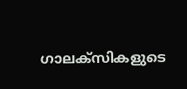ഗാലക്സികളുടെ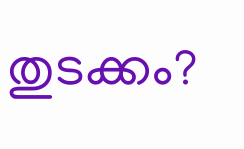തുടക്കം?